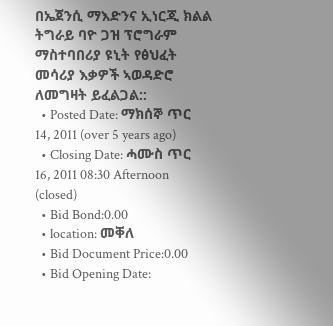በኤጀንሲ ማእድንና ኢነርጂ ክልል ትግራይ ባዮ ጋዝ ፕሮግራም ማስተባበሪያ ዩኒት የፅህፈት መሳሪያ እቃዎች ኣወዳድሮ ለመግዛት ይፈልጋል::
  • Posted Date: ማክሰኞ ጥር 14, 2011 (over 5 years ago)
  • Closing Date: ሓሙስ ጥር 16, 2011 08:30 Afternoon (closed)
  • Bid Bond:0.00
  • location: መቐለ
  • Bid Document Price:0.00
  • Bid Opening Date: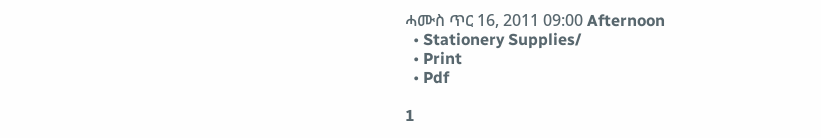ሓሙስ ጥር 16, 2011 09:00 Afternoon
  • Stationery Supplies/
  • Print
  • Pdf

1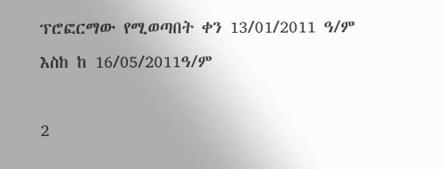ፕሮፎርማው የሚወጣበት ቀን 13/01/2011 ዓ/ም እስከ ከ 16/05/2011ዓ/ም

2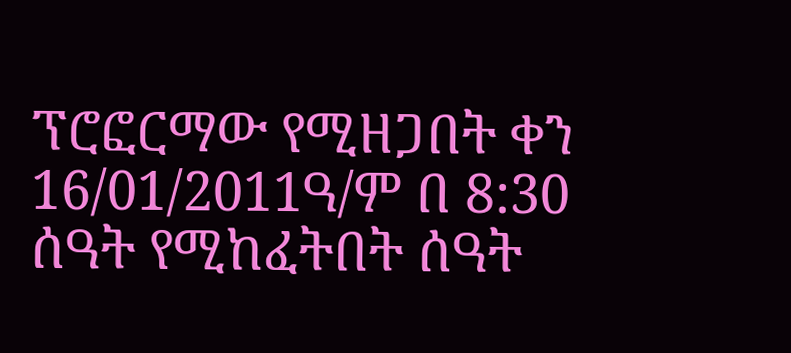ፕሮፎርማው የሚዘጋበት ቀን 16/01/2011ዓ/ም በ 8:30 ሰዓት የሚከፈትበት ሰዓት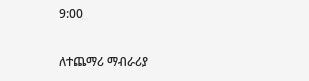9:00

ለተጨማሪ ማብራሪያ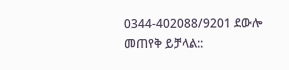0344-402088/9201 ደውሎ መጠየቅ ይቻላል::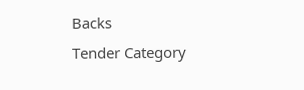Backs
Tender Category